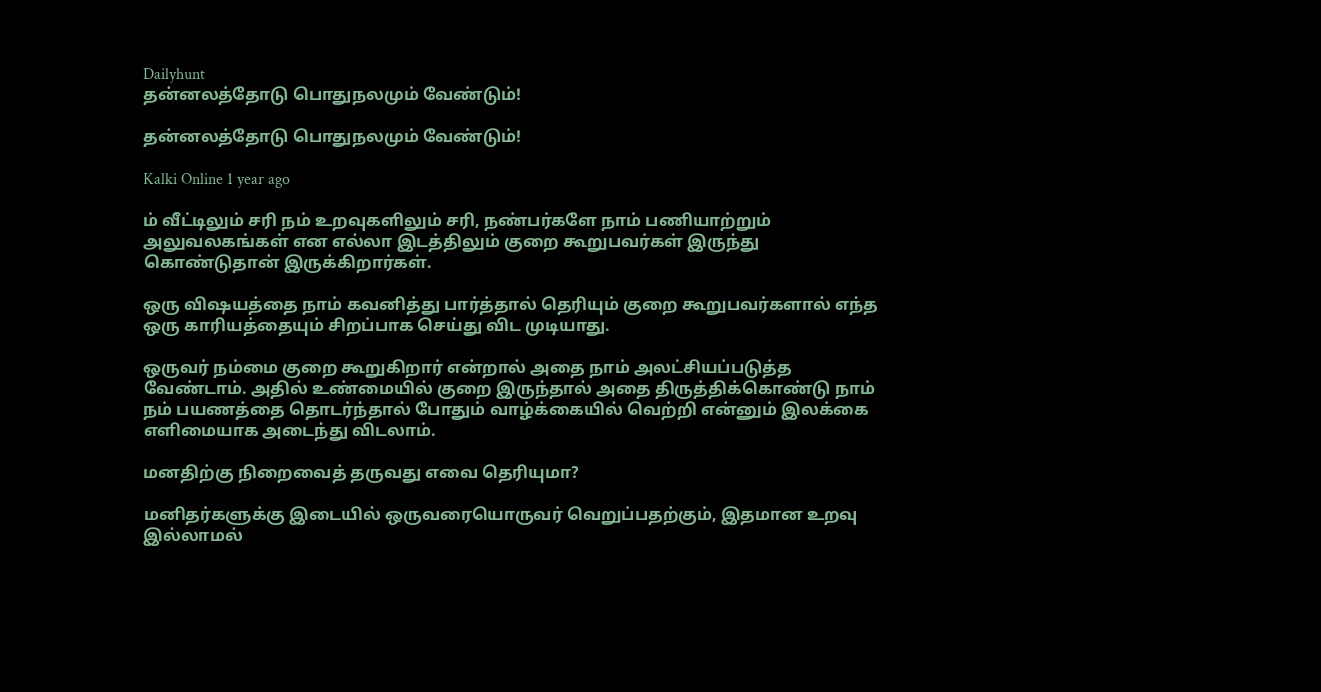Dailyhunt
தன்னலத்தோடு பொதுநலமும் வேண்டும்!

தன்னலத்தோடு பொதுநலமும் வேண்டும்!

Kalki Online 1 year ago

ம் வீட்டிலும் சரி நம் உறவுகளிலும் சரி, நண்பர்களே நாம் பணியாற்றும் அலுவலகங்கள் என எல்லா இடத்திலும் குறை கூறுபவர்கள் இருந்து கொண்டுதான் இருக்கிறார்கள்.

ஒரு விஷயத்தை நாம் கவனித்து பார்த்தால் தெரியும் குறை கூறுபவர்களால் எந்த ஒரு காரியத்தையும் சிறப்பாக செய்து விட முடியாது.

ஒருவர் நம்மை குறை கூறுகிறார் என்றால் அதை நாம் அலட்சியப்படுத்த வேண்டாம். அதில் உண்மையில் குறை இருந்தால் அதை திருத்திக்கொண்டு நாம் நம் பயணத்தை தொடர்ந்தால் போதும் வாழ்க்கையில் வெற்றி என்னும் இலக்கை எளிமையாக அடைந்து விடலாம்.

மனதிற்கு நிறைவைத் தருவது எவை தெரியுமா?

மனிதர்களுக்கு இடையில் ஒருவரையொருவர் வெறுப்பதற்கும், இதமான உறவு இல்லாமல்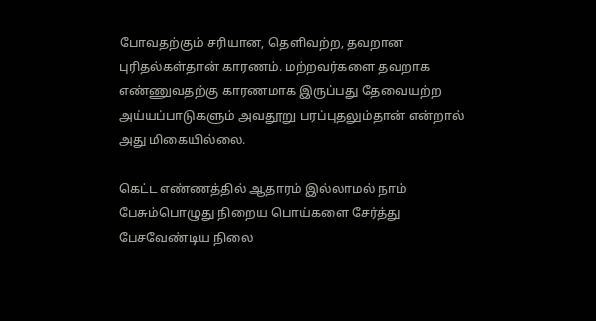போவதற்கும் சரியான, தெளிவற்ற, தவறான புரிதல்கள்தான் காரணம். மற்றவர்களை தவறாக எண்ணுவதற்கு காரணமாக இருப்பது தேவையற்ற அய்யப்பாடுகளும் அவதூறு பரப்புதலும்தான் என்றால் அது மிகையில்லை.

கெட்ட எண்ணத்தில் ஆதாரம் இல்லாமல் நாம் பேசும்பொழுது நிறைய பொய்களை சேர்த்து பேசவேண்டிய நிலை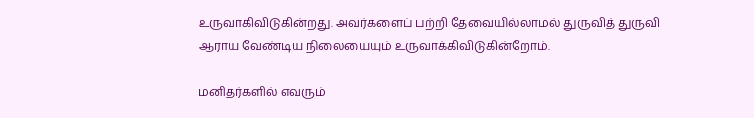உருவாகிவிடுகின்றது. அவர்களைப் பற்றி தேவையில்லாமல் துருவித் துருவி ஆராய வேண்டிய நிலையையும் உருவாக்கிவிடுகின்றோம்.

மனிதர்களில் எவரும்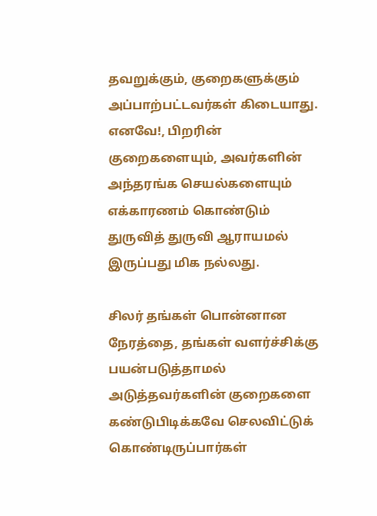தவறுக்கும், குறைகளுக்கும் அப்பாற்பட்டவர்கள் கிடையாது. எனவே!, பிறரின் குறைகளையும், அவர்களின் அந்தரங்க செயல்களையும் எக்காரணம் கொண்டும் துருவித் துருவி ஆராயமல் இருப்பது மிக நல்லது.

சிலர் தங்கள் பொன்னான நேரத்தை, தங்கள் வளர்ச்சிக்கு பயன்படுத்தாமல் அடுத்தவர்களின் குறைகளை கண்டுபிடிக்கவே செலவிட்டுக் கொண்டிருப்பார்கள்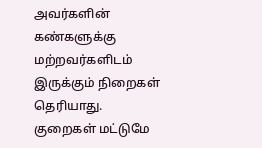அவர்களின் கண்களுக்கு மற்றவர்களிடம் இருக்கும் நிறைகள் தெரியாது. குறைகள் மட்டுமே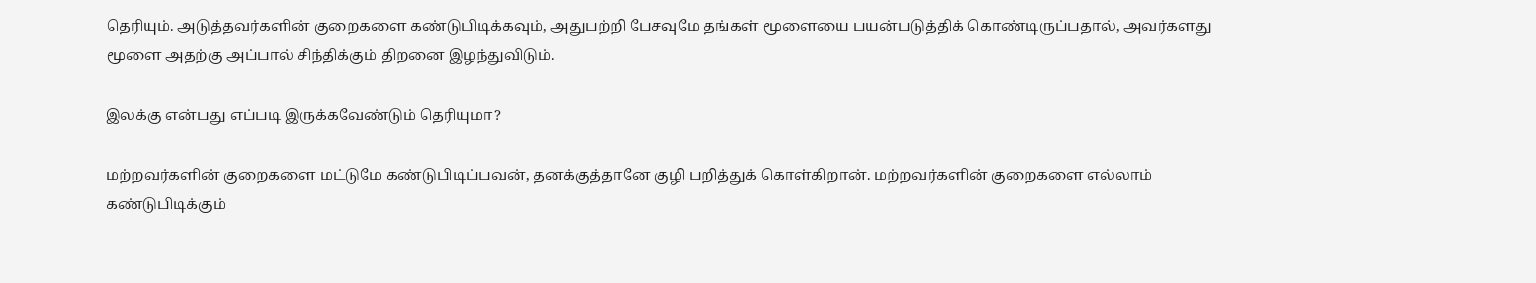தெரியும். அடுத்தவர்களின் குறைகளை கண்டுபிடிக்கவும், அதுபற்றி பேசவுமே தங்கள் மூளையை பயன்படுத்திக் கொண்டிருப்பதால், அவர்களது மூளை அதற்கு அப்பால் சிந்திக்கும் திறனை இழந்துவிடும்.

இலக்கு என்பது எப்படி இருக்கவேண்டும் தெரியுமா?

மற்றவர்களின் குறைகளை மட்டுமே கண்டுபிடிப்பவன், தனக்குத்தானே குழி பறித்துக் கொள்கிறான். மற்றவர்களின் குறைகளை எல்லாம் கண்டுபிடிக்கும்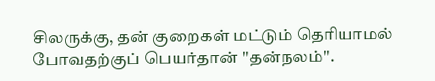சிலருக்கு, தன் குறைகள் மட்டும் தெரியாமல் போவதற்குப் பெயர்தான் ''தன்நலம்''.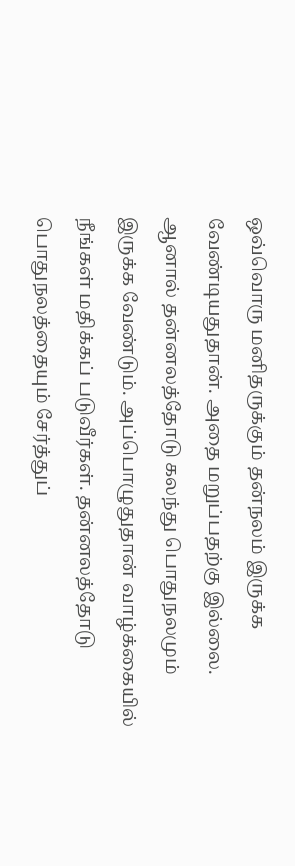ஒவ்வொரு மனிதருக்கும் தன்நலம் இருக்க வேண்டியதுதான். அதை மறுப்பதற்கு இல்லை. ஆனால் தன்னலத்தோடு கலந்து பொதுநலமும் இருக்க வேண்டும். அப்பொழுதுதான் வாழ்க்கையில் நீங்கள் மதிக்கப் படுவீர்கள். தன்னலத்தோடு பொதுநலத்தையும் சேர்த்துப்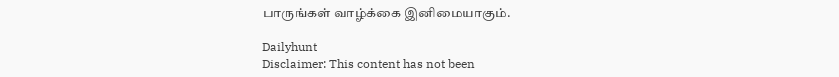பாருங்கள் வாழ்க்கை இனிமையாகும்.

Dailyhunt
Disclaimer: This content has not been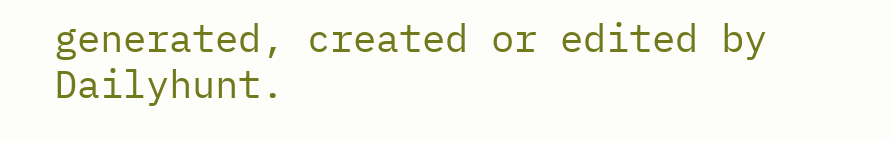generated, created or edited by Dailyhunt.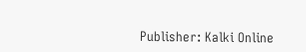Publisher: Kalki Online